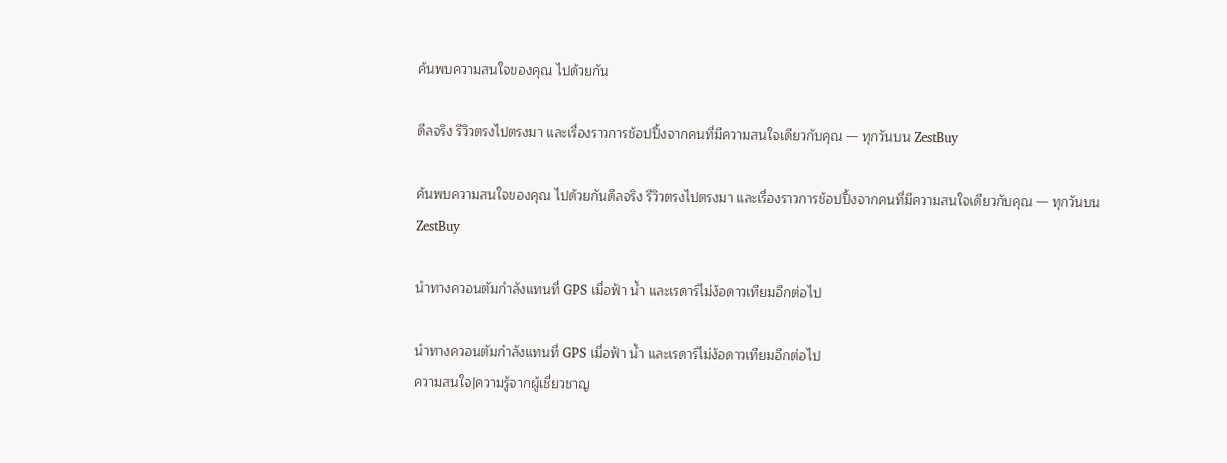ค้นพบความสนใจของคุณ ไปด้วยกัน

ดีลจริง รีวิวตรงไปตรงมา และเรื่องราวการช้อปปิ้งจากคนที่มีความสนใจเดียวกับคุณ — ทุกวันบน ZestBuy

ค้นพบความสนใจของคุณ ไปด้วยกันดีลจริง รีวิวตรงไปตรงมา และเรื่องราวการช้อปปิ้งจากคนที่มีความสนใจเดียวกับคุณ — ทุกวันบน ZestBuy

นำทางควอนตัมกำลังแทนที่ GPS เมื่อฟ้า น้ำ และเรดาร์ไม่ง้อดาวเทียมอีกต่อไป

นำทางควอนตัมกำลังแทนที่ GPS เมื่อฟ้า น้ำ และเรดาร์ไม่ง้อดาวเทียมอีกต่อไป
ความสนใจ|ความรู้จากผู้เชี่ยวชาญ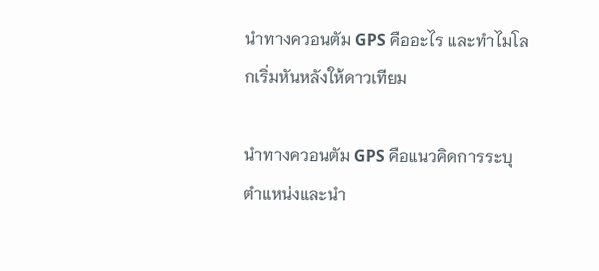นำทางควอนตัม GPS คืออะไร และทำไมโลกเริ่มหันหลังให้ดาวเทียม

นำทางควอนตัม GPS คือแนวคิดการระบุตำแหน่งและนำ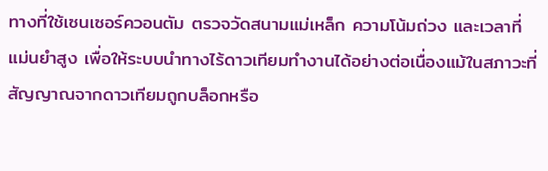ทางที่ใช้เซนเซอร์ควอนตัม ตรวจวัดสนามแม่เหล็ก ความโน้มถ่วง และเวลาที่แม่นยำสูง เพื่อให้ระบบนำทางไร้ดาวเทียมทำงานได้อย่างต่อเนื่องแม้ในสภาวะที่สัญญาณจากดาวเทียมถูกบล็อกหรือ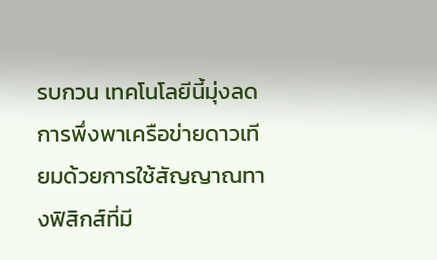รบกวน เทคโนโลยีนี้มุ่งลดการพึ่งพาเครือข่ายดาวเทียมด้วยการใช้สัญญาณทางฟิสิกส์ที่มี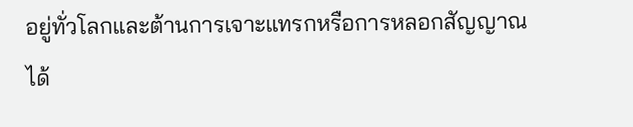อยู่ทั่วโลกและต้านการเจาะแทรกหรือการหลอกสัญญาณได้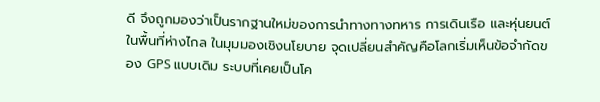ดี จึงถูกมองว่าเป็นรากฐานใหม่ของการนำทางทางทหาร การเดินเรือ และหุ่นยนต์ในพื้นที่ห่างไกล ในมุมมองเชิงนโยบาย จุดเปลี่ยนสำคัญคือโลกเริ่มเห็นข้อจำกัดของ GPS แบบเดิม ระบบที่เคยเป็นโค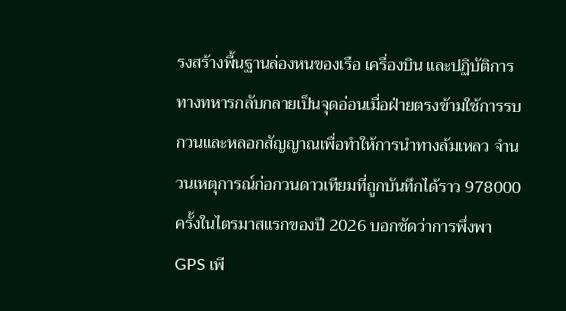รงสร้างพื้นฐานล่องหนของเรือ เครื่องบิน และปฏิบัติการทางทหารกลับกลายเป็นจุดอ่อนเมื่อฝ่ายตรงข้ามใช้การรบกวนและหลอกสัญญาณเพื่อทำให้การนำทางล้มเหลว จำนวนเหตุการณ์ก่อกวนดาวเทียมที่ถูกบันทึกได้ราว 978000 ครั้งในไตรมาสแรกของปี 2026 บอกชัดว่าการพึ่งพา GPS เพี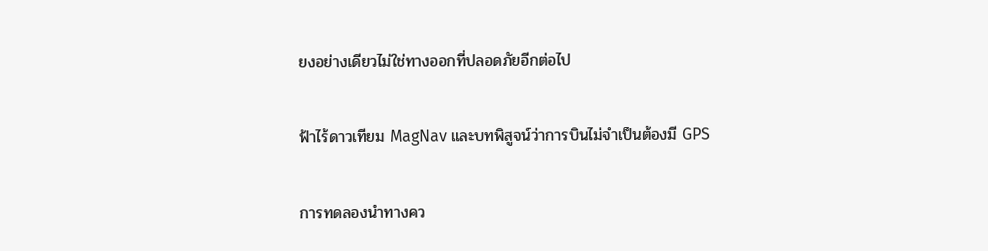ยงอย่างเดียวไม่ใช่ทางออกที่ปลอดภัยอีกต่อไป

ฟ้าไร้ดาวเทียม MagNav และบทพิสูจน์ว่าการบินไม่จำเป็นต้องมี GPS

การทดลองนำทางคว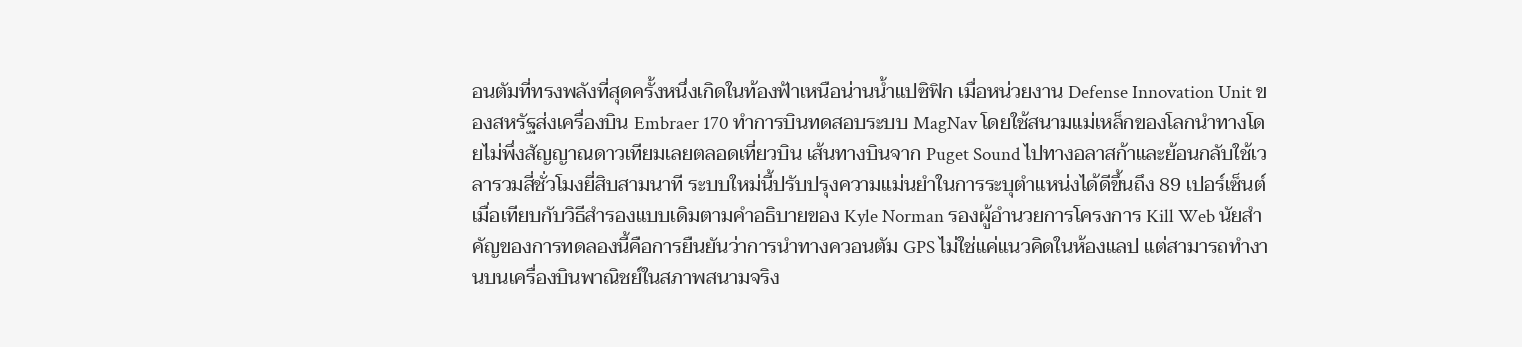อนตัมที่ทรงพลังที่สุดครั้งหนึ่งเกิดในท้องฟ้าเหนือน่านน้ำแปซิฟิก เมื่อหน่วยงาน Defense Innovation Unit ของสหรัฐส่งเครื่องบิน Embraer 170 ทำการบินทดสอบระบบ MagNav โดยใช้สนามแม่เหล็กของโลกนำทางโดยไม่พึ่งสัญญาณดาวเทียมเลยตลอดเที่ยวบิน เส้นทางบินจาก Puget Sound ไปทางอลาสก้าและย้อนกลับใช้เวลารวมสี่ชั่วโมงยี่สิบสามนาที ระบบใหม่นี้ปรับปรุงความแม่นยำในการระบุตำแหน่งได้ดีขึ้นถึง 89 เปอร์เซ็นต์เมื่อเทียบกับวิธีสำรองแบบเดิมตามคำอธิบายของ Kyle Norman รองผู้อำนวยการโครงการ Kill Web นัยสำคัญของการทดลองนี้คือการยืนยันว่าการนำทางควอนตัม GPS ไม่ใช่แค่แนวคิดในห้องแลป แต่สามารถทำงานบนเครื่องบินพาณิชย์ในสภาพสนามจริง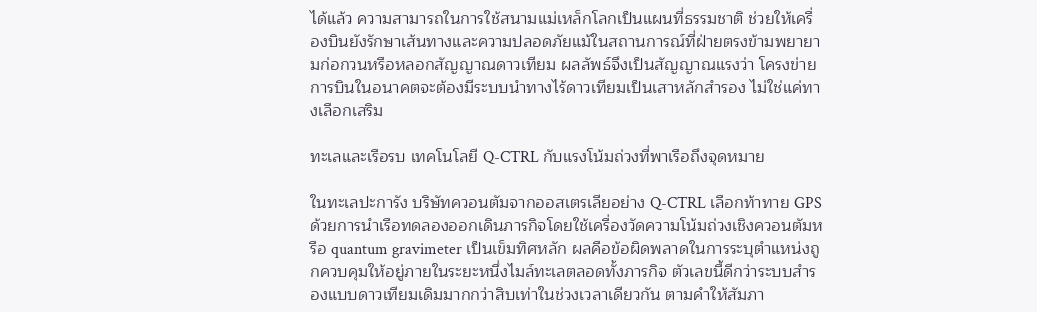ได้แล้ว ความสามารถในการใช้สนามแม่เหล็กโลกเป็นแผนที่ธรรมชาติ ช่วยให้เครื่องบินยังรักษาเส้นทางและความปลอดภัยแม้ในสถานการณ์ที่ฝ่ายตรงข้ามพยายามก่อกวนหรือหลอกสัญญาณดาวเทียม ผลลัพธ์จึงเป็นสัญญาณแรงว่า โครงข่ายการบินในอนาคตจะต้องมีระบบนำทางไร้ดาวเทียมเป็นเสาหลักสำรอง ไม่ใช่แค่ทางเลือกเสริม

ทะเลและเรือรบ เทคโนโลยี Q-CTRL กับแรงโน้มถ่วงที่พาเรือถึงจุดหมาย

ในทะเลปะการัง บริษัทควอนตัมจากออสเตรเลียอย่าง Q-CTRL เลือกท้าทาย GPS ด้วยการนำเรือทดลองออกเดินภารกิจโดยใช้เครื่องวัดความโน้มถ่วงเชิงควอนตัมหรือ quantum gravimeter เป็นเข็มทิศหลัก ผลคือข้อผิดพลาดในการระบุตำแหน่งถูกควบคุมให้อยู่ภายในระยะหนึ่งไมล์ทะเลตลอดทั้งภารกิจ ตัวเลขนี้ดีกว่าระบบสำรองแบบดาวเทียมเดิมมากกว่าสิบเท่าในช่วงเวลาเดียวกัน ตามคำให้สัมภา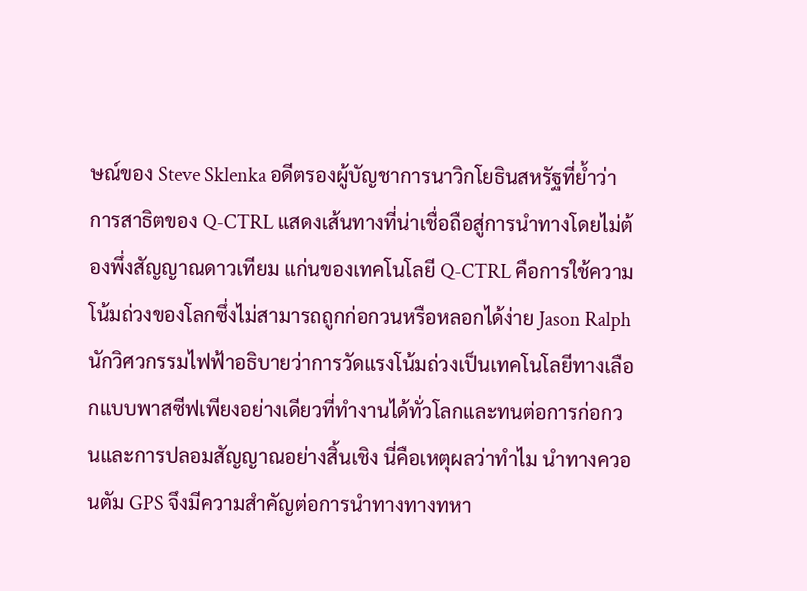ษณ์ของ Steve Sklenka อดีตรองผู้บัญชาการนาวิกโยธินสหรัฐที่ย้ำว่าการสาธิตของ Q-CTRL แสดงเส้นทางที่น่าเชื่อถือสู่การนำทางโดยไม่ต้องพึ่งสัญญาณดาวเทียม แก่นของเทคโนโลยี Q-CTRL คือการใช้ความโน้มถ่วงของโลกซึ่งไม่สามารถถูกก่อกวนหรือหลอกได้ง่าย Jason Ralph นักวิศวกรรมไฟฟ้าอธิบายว่าการวัดแรงโน้มถ่วงเป็นเทคโนโลยีทางเลือกแบบพาสซีฟเพียงอย่างเดียวที่ทำงานได้ทั่วโลกและทนต่อการก่อกวนและการปลอมสัญญาณอย่างสิ้นเชิง นี่คือเหตุผลว่าทำไม นำทางควอนตัม GPS จึงมีความสำคัญต่อการนำทางทางทหา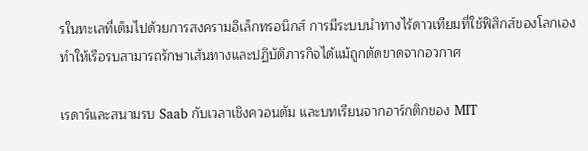รในทะเลที่เต็มไปด้วยการสงครามอิเล็กทรอนิกส์ การมีระบบนำทางไร้ดาวเทียมที่ใช้ฟิสิกส์ของโลกเองทำให้เรือรบสามารถรักษาเส้นทางและปฏิบัติภารกิจได้แม้ถูกตัดขาดจากอวกาศ

เรดาร์และสนามรบ Saab กับเวลาเชิงควอนตัม และบทเรียนจากอาร์กติกของ MIT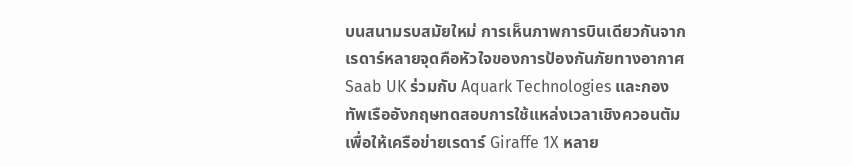บนสนามรบสมัยใหม่ การเห็นภาพการบินเดียวกันจากเรดาร์หลายจุดคือหัวใจของการป้องกันภัยทางอากาศ Saab UK ร่วมกับ Aquark Technologies และกองทัพเรืออังกฤษทดสอบการใช้แหล่งเวลาเชิงควอนตัมเพื่อให้เครือข่ายเรดาร์ Giraffe 1X หลาย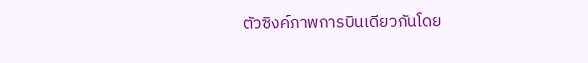ตัวซิงค์ภาพการบินเดียวกันโดย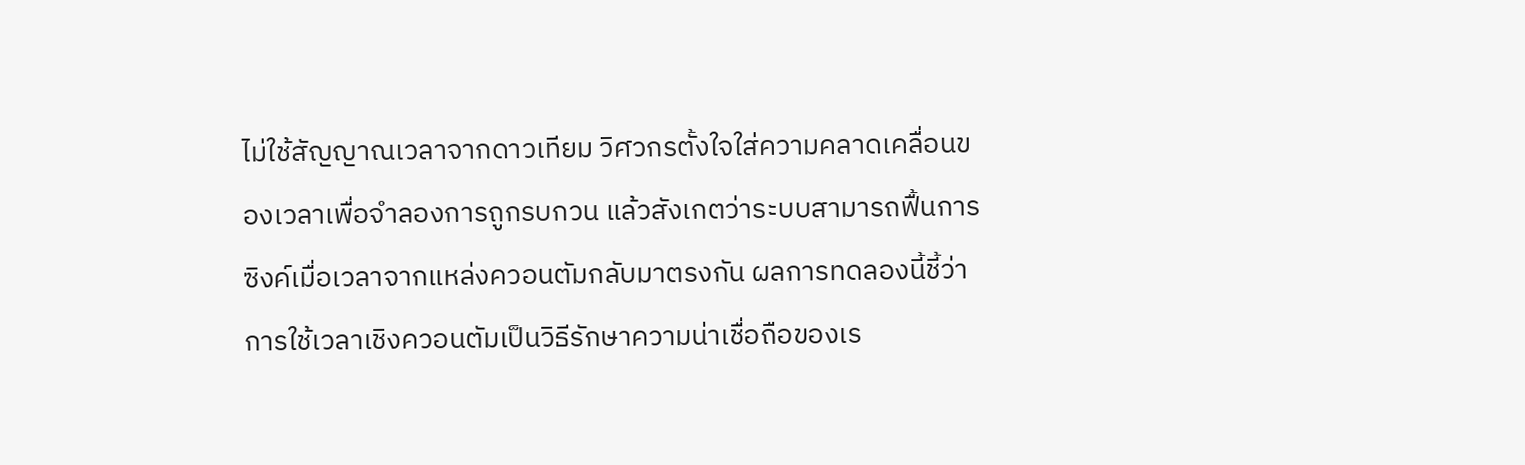ไม่ใช้สัญญาณเวลาจากดาวเทียม วิศวกรตั้งใจใส่ความคลาดเคลื่อนของเวลาเพื่อจำลองการถูกรบกวน แล้วสังเกตว่าระบบสามารถฟื้นการซิงค์เมื่อเวลาจากแหล่งควอนตัมกลับมาตรงกัน ผลการทดลองนี้ชี้ว่าการใช้เวลาเชิงควอนตัมเป็นวิธีรักษาความน่าเชื่อถือของเร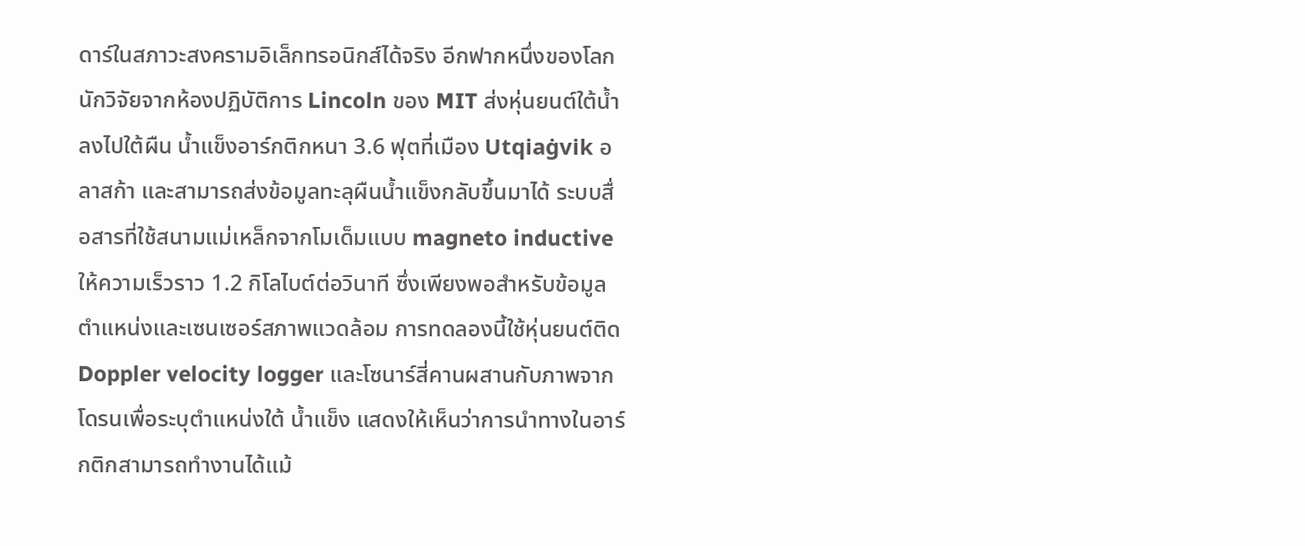ดาร์ในสภาวะสงครามอิเล็กทรอนิกส์ได้จริง อีกฟากหนึ่งของโลก นักวิจัยจากห้องปฏิบัติการ Lincoln ของ MIT ส่งหุ่นยนต์ใต้น้ำลงไปใต้ผืน น้ำแข็งอาร์กติกหนา 3.6 ฟุตที่เมือง Utqiaġvik อลาสก้า และสามารถส่งข้อมูลทะลุผืนน้ำแข็งกลับขึ้นมาได้ ระบบสื่อสารที่ใช้สนามแม่เหล็กจากโมเด็มแบบ magneto inductive ให้ความเร็วราว 1.2 กิโลไบต์ต่อวินาที ซึ่งเพียงพอสำหรับข้อมูลตำแหน่งและเซนเซอร์สภาพแวดล้อม การทดลองนี้ใช้หุ่นยนต์ติด Doppler velocity logger และโซนาร์สี่คานผสานกับภาพจากโดรนเพื่อระบุตำแหน่งใต้ น้ำแข็ง แสดงให้เห็นว่าการนำทางในอาร์กติกสามารถทำงานได้แม้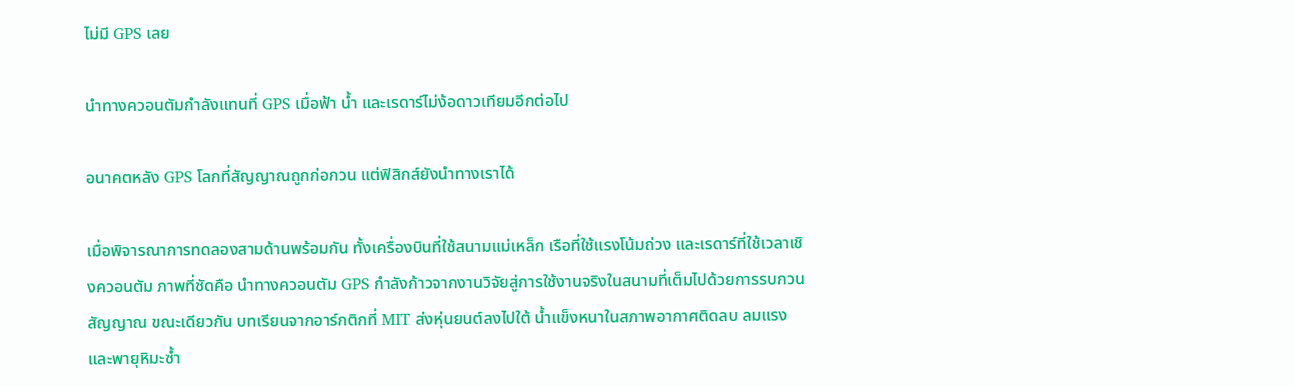ไม่มี GPS เลย

นำทางควอนตัมกำลังแทนที่ GPS เมื่อฟ้า น้ำ และเรดาร์ไม่ง้อดาวเทียมอีกต่อไป

อนาคตหลัง GPS โลกที่สัญญาณถูกก่อกวน แต่ฟิสิกส์ยังนำทางเราได้

เมื่อพิจารณาการทดลองสามด้านพร้อมกัน ทั้งเครื่องบินที่ใช้สนามแม่เหล็ก เรือที่ใช้แรงโน้มถ่วง และเรดาร์ที่ใช้เวลาเชิงควอนตัม ภาพที่ชัดคือ นำทางควอนตัม GPS กำลังก้าวจากงานวิจัยสู่การใช้งานจริงในสนามที่เต็มไปด้วยการรบกวนสัญญาณ ขณะเดียวกัน บทเรียนจากอาร์กติกที่ MIT ส่งหุ่นยนต์ลงไปใต้ น้ำแข็งหนาในสภาพอากาศติดลบ ลมแรง และพายุหิมะซ้ำ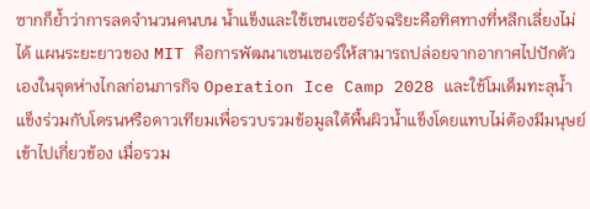ซากก็ย้ำว่าการลดจำนวนคนบน น้ำแข็งและใช้เซนเซอร์อัจฉริยะคือทิศทางที่หลีกเลี่ยงไม่ได้ แผนระยะยาวของ MIT คือการพัฒนาเซนเซอร์ให้สามารถปล่อยจากอากาศไปปักตัวเองในจุดห่างไกลก่อนภารกิจ Operation Ice Camp 2028 และใช้โมเด็มทะลุน้ำแข็งร่วมกับโดรนหรือดาวเทียมเพื่อรวบรวมข้อมูลใต้พื้นผิวน้ำแข็งโดยแทบไม่ต้องมีมนุษย์เข้าไปเกี่ยวข้อง เมื่อรวม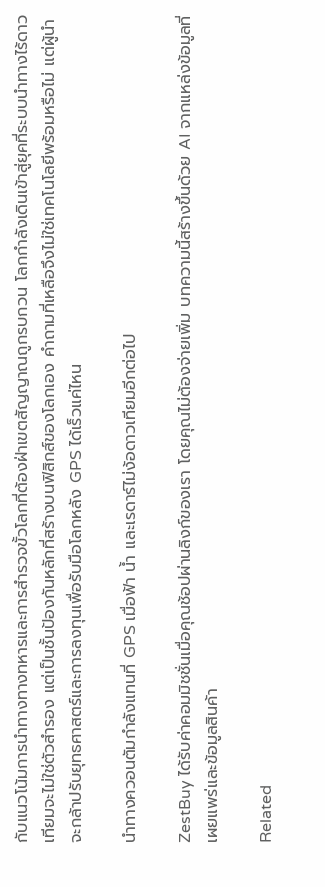กับแนวโน้มการนำทางทางทหารและการสำรวจขั้วโลกที่ต้องฝ่าเขตสัญญาณถูกรบกวน โลกกำลังเดินเข้าสู่ยุคที่ระบบนำทางไร้ดาวเทียมจะไม่ใช่ตัวสำรอง แต่เป็นชั้นป้องกันหลักที่สร้างบนฟิสิกส์ของโลกเอง คำถามที่เหลือจึงไม่ใช่เทคโนโลยีพร้อมหรือไม่ แต่ผู้นำจะกล้าปรับยุทธศาสตร์และการลงทุนเพื่อรับมือโลกหลัง GPS ได้เร็วแค่ไหน

นำทางควอนตัมกำลังแทนที่ GPS เมื่อฟ้า น้ำ และเรดาร์ไม่ง้อดาวเทียมอีกต่อไป

ZestBuy ได้รับค่าคอมมิชชั่นเมื่อคุณช้อปผ่านลิงก์ของเรา โดยคุณไม่ต้องจ่ายเพิ่ม บทความนี้สร้างขึ้นด้วย AI จากแหล่งข้อมูลที่เผยแพร่และข้อมูลสินค้า

Related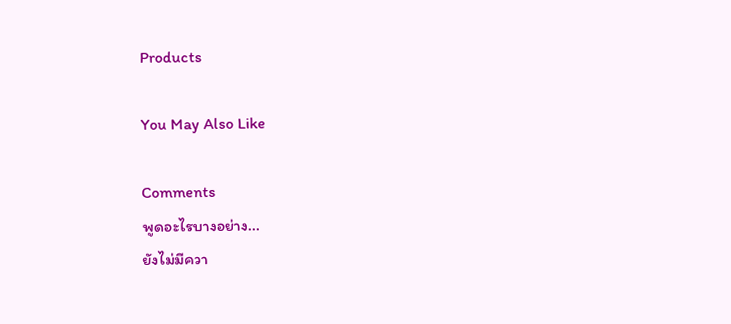Products

You May Also Like

Comments
พูดอะไรบางอย่าง...
ยังไม่มีควา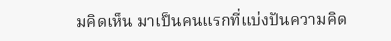มคิดเห็น มาเป็นคนแรกที่แบ่งปันความคิด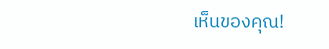เห็นของคุณ!